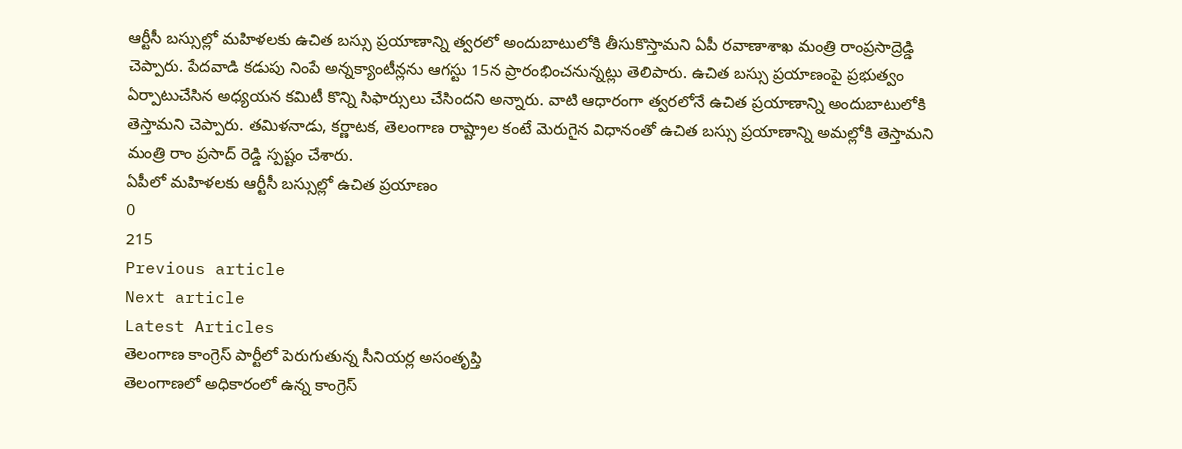ఆర్టీసీ బస్సుల్లో మహిళలకు ఉచిత బస్సు ప్రయాణాన్ని త్వరలో అందుబాటులోకి తీసుకొస్తామని ఏపీ రవాణాశాఖ మంత్రి రాంప్రసాద్రెడ్డి చెప్పారు. పేదవాడి కడుపు నింపే అన్నక్యాంటీన్లను ఆగస్టు 15న ప్రారంభించనున్నట్లు తెలిపారు. ఉచిత బస్సు ప్రయాణంపై ప్రభుత్వం ఏర్పాటుచేసిన అధ్యయన కమిటీ కొన్ని సిఫార్సులు చేసిందని అన్నారు. వాటి ఆధారంగా త్వరలోనే ఉచిత ప్రయాణాన్ని అందుబాటులోకి తెస్తామని చెప్పారు. తమిళనాడు, కర్ణాటక, తెలంగాణ రాష్ట్రాల కంటే మెరుగైన విధానంతో ఉచిత బస్సు ప్రయాణాన్ని అమల్లోకి తెస్తామని మంత్రి రాం ప్రసాద్ రెడ్డి స్పష్టం చేశారు.
ఏపీలో మహిళలకు ఆర్టీసీ బస్సుల్లో ఉచిత ప్రయాణం
0
215
Previous article
Next article
Latest Articles
తెలంగాణ కాంగ్రెస్ పార్టీలో పెరుగుతున్న సీనియర్ల అసంతృప్తి
తెలంగాణలో అధికారంలో ఉన్న కాంగ్రెస్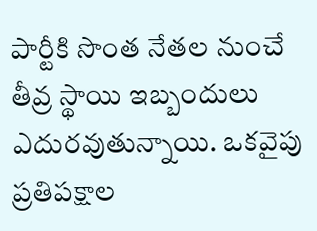పార్టీకి సొంత నేతల నుంచే తీవ్ర స్థాయి ఇబ్బందులు ఎదురవుతున్నాయి. ఒకవైపు ప్రతిపక్షాల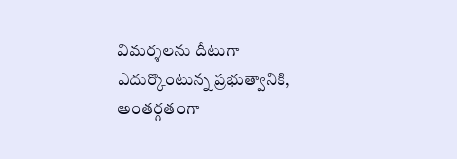విమర్శలను దీటుగా ఎదుర్కొంటున్న ప్రభుత్వానికి, అంతర్గతంగా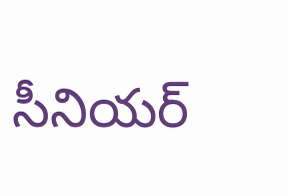సీనియర్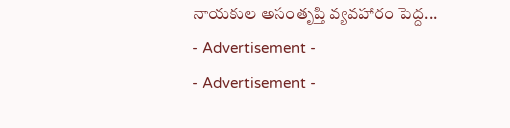నాయకుల అసంతృప్తి వ్యవహారం పెద్ద...
- Advertisement -
- Advertisement -